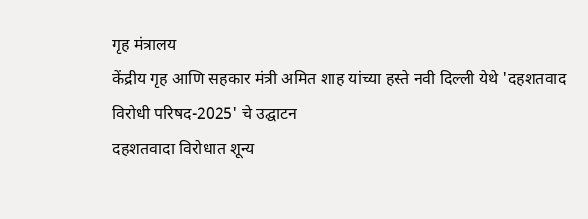गृह मंत्रालय
केंद्रीय गृह आणि सहकार मंत्री अमित शाह यांच्या हस्ते नवी दिल्ली येथे 'दहशतवाद विरोधी परिषद-2025' चे उद्घाटन
दहशतवादा विरोधात शून्य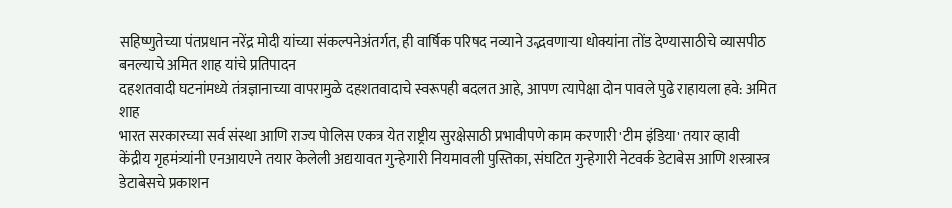सहिष्णुतेच्या पंतप्रधान नरेंद्र मोदी यांच्या संकल्पनेअंतर्गत, ही वार्षिक परिषद नव्याने उद्भवणाऱ्या धोक्यांना तोंड देण्यासाठीचे व्यासपीठ बनल्याचे अमित शाह यांचे प्रतिपादन
दहशतवादी घटनांमध्ये तंत्रज्ञानाच्या वापरामुळे दहशतवादाचे स्वरूपही बदलत आहे, आपण त्यापेक्षा दोन पावले पुढे राहायला हवे: अमित शाह
भारत सरकारच्या सर्व संस्था आणि राज्य पोलिस एकत्र येत राष्ट्रीय सुरक्षेसाठी प्रभावीपणे काम करणारी 'टीम इंडिया' तयार व्हावी
केंद्रीय गृहमंत्र्यांनी एनआयएने तयार केलेली अद्ययावत गुन्हेगारी नियमावली पुस्तिका, संघटित गुन्हेगारी नेटवर्क डेटाबेस आणि शस्त्रास्त्र डेटाबेसचे प्रकाशन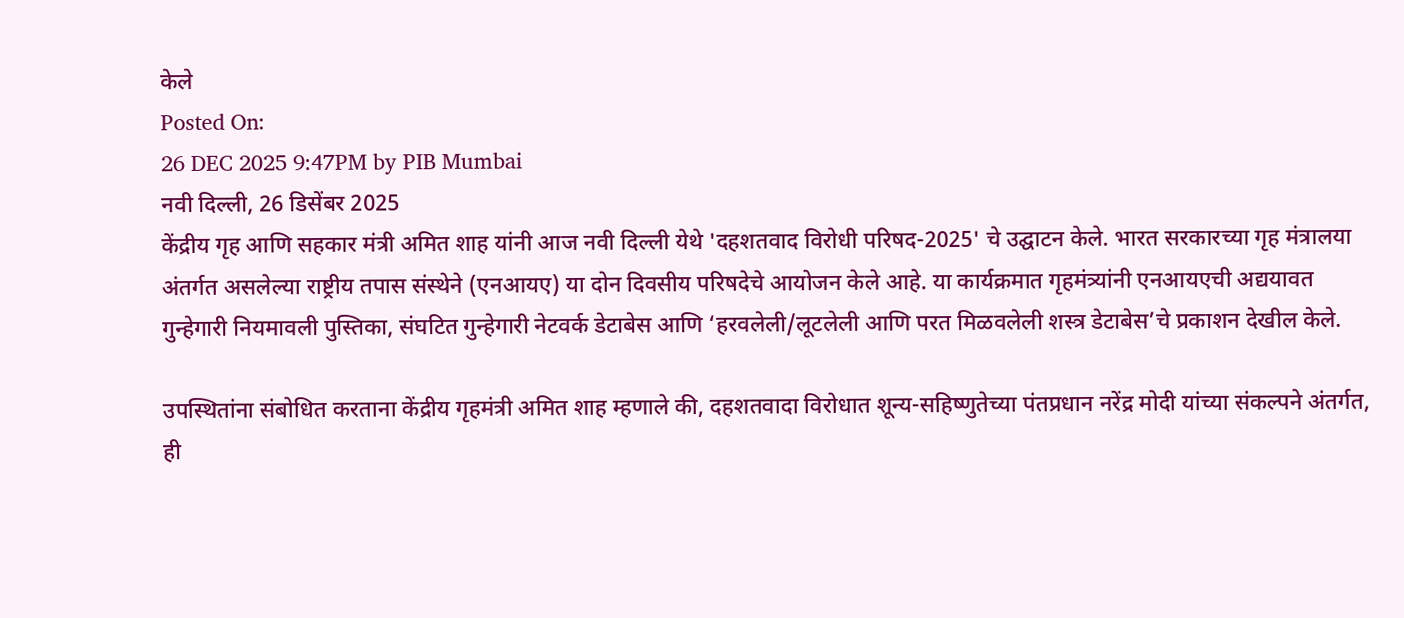केले
Posted On:
26 DEC 2025 9:47PM by PIB Mumbai
नवी दिल्ली, 26 डिसेंबर 2025
केंद्रीय गृह आणि सहकार मंत्री अमित शाह यांनी आज नवी दिल्ली येथे 'दहशतवाद विरोधी परिषद-2025' चे उद्घाटन केले. भारत सरकारच्या गृह मंत्रालया अंतर्गत असलेल्या राष्ट्रीय तपास संस्थेने (एनआयए) या दोन दिवसीय परिषदेचे आयोजन केले आहे. या कार्यक्रमात गृहमंत्र्यांनी एनआयएची अद्ययावत गुन्हेगारी नियमावली पुस्तिका, संघटित गुन्हेगारी नेटवर्क डेटाबेस आणि ‘हरवलेली/लूटलेली आणि परत मिळवलेली शस्त्र डेटाबेस’चे प्रकाशन देखील केले.

उपस्थितांना संबोधित करताना केंद्रीय गृहमंत्री अमित शाह म्हणाले की, दहशतवादा विरोधात शून्य-सहिष्णुतेच्या पंतप्रधान नरेंद्र मोदी यांच्या संकल्पने अंतर्गत, ही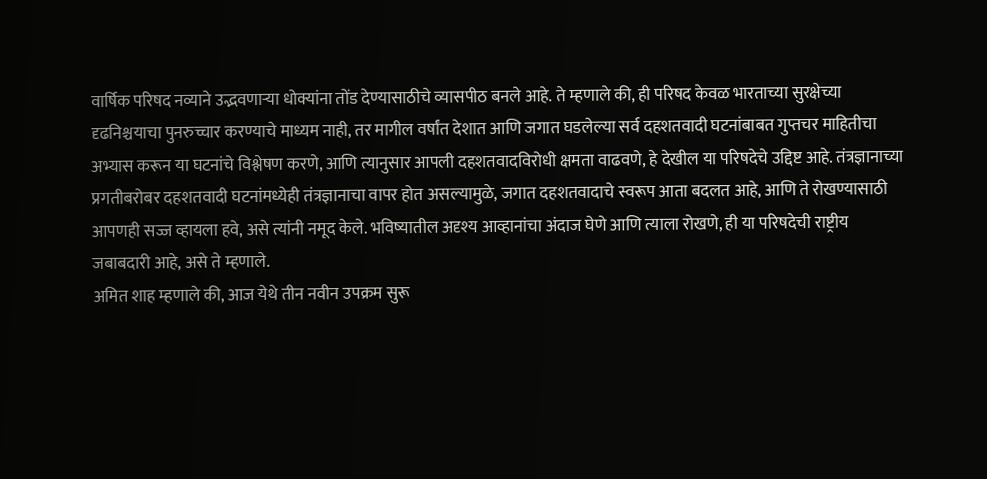वार्षिक परिषद नव्याने उद्भवणाऱ्या धोक्यांना तोंड देण्यासाठीचे व्यासपीठ बनले आहे. ते म्हणाले की, ही परिषद केवळ भारताच्या सुरक्षेच्या दृढनिश्चयाचा पुनरुच्चार करण्याचे माध्यम नाही, तर मागील वर्षांत देशात आणि जगात घडलेल्या सर्व दहशतवादी घटनांबाबत गुप्तचर माहितीचा अभ्यास करून या घटनांचे विश्लेषण करणे, आणि त्यानुसार आपली दहशतवादविरोधी क्षमता वाढवणे, हे देखील या परिषदेचे उद्दिष्ट आहे. तंत्रज्ञानाच्या प्रगतीबरोबर दहशतवादी घटनांमध्येही तंत्रज्ञानाचा वापर होत असल्यामुळे, जगात दहशतवादाचे स्वरूप आता बदलत आहे, आणि ते रोखण्यासाठी आपणही सज्ज व्हायला हवे, असे त्यांनी नमूद केले. भविष्यातील अदृश्य आव्हानांचा अंदाज घेणे आणि त्याला रोखणे, ही या परिषदेची राष्ट्रीय जबाबदारी आहे, असे ते म्हणाले.
अमित शाह म्हणाले की, आज येथे तीन नवीन उपक्रम सुरू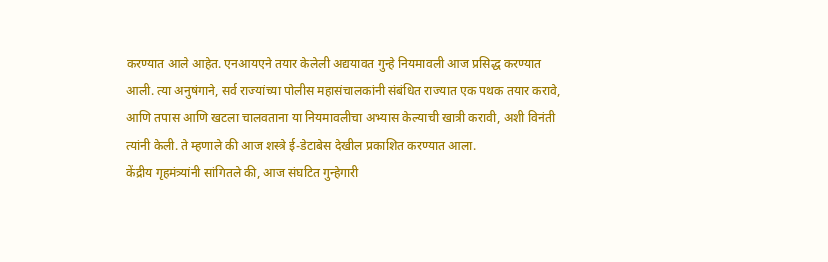करण्यात आले आहेत. एनआयएने तयार केलेली अद्ययावत गुन्हे नियमावली आज प्रसिद्ध करण्यात आली. त्या अनुषंगाने, सर्व राज्यांच्या पोलीस महासंचालकांनी संबंधित राज्यात एक पथक तयार करावे, आणि तपास आणि खटला चालवताना या नियमावलीचा अभ्यास केल्याची खात्री करावी, अशी विनंती त्यांनी केली. ते म्हणाले की आज शस्त्रे ई-डेटाबेस देखील प्रकाशित करण्यात आला.
केंद्रीय गृहमंत्र्यांनी सांगितले की, आज संघटित गुन्हेगारी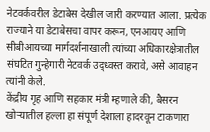नेटवर्कवरील डेटाबेस देखील जारी करण्यात आला. प्रत्येक राज्याने या डेटाबेसचा वापर करून, एनआयए आणि सीबीआयच्या मार्गदर्शनाखाली त्यांच्या अधिकारक्षेत्रातील संघटित गुन्हेगारी नेटवर्क उद्ध्वस्त करावे, असे आवाहन त्यांनी केले.
केंद्रीय गृह आणि सहकार मंत्री म्हणाले की, बैसरन खोऱ्यातील हल्ला हा संपूर्ण देशाला हादरवून टाकणारा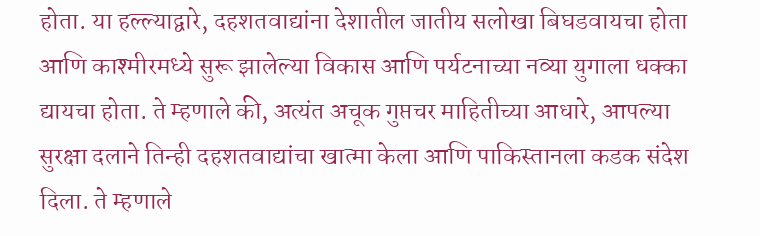होता. या हल्ल्याद्वारे, दहशतवाद्यांना देशातील जातीय सलोखा बिघडवायचा होता आणि काश्मीरमध्ये सुरू झालेल्या विकास आणि पर्यटनाच्या नव्या युगाला धक्का द्यायचा होता. ते म्हणाले की, अत्यंत अचूक गुप्तचर माहितीच्या आधारे, आपल्या सुरक्षा दलाने तिन्ही दहशतवाद्यांचा खात्मा केला आणि पाकिस्तानला कडक संदेश दिला. ते म्हणाले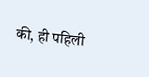की, ही पहिली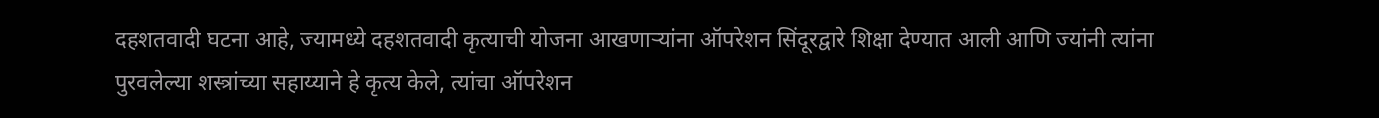दहशतवादी घटना आहे, ज्यामध्ये दहशतवादी कृत्याची योजना आखणाऱ्यांना ऑपरेशन सिंदूरद्वारे शिक्षा देण्यात आली आणि ज्यांनी त्यांना पुरवलेल्या शस्त्रांच्या सहाय्याने हे कृत्य केले, त्यांचा ऑपरेशन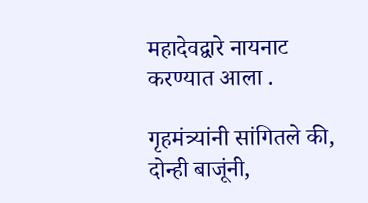महादेवद्वारे नायनाट करण्यात आला .

गृहमंत्र्यांनी सांगितले की, दोन्ही बाजूंनी,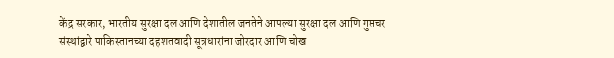केंद्र सरकार, भारतीय सुरक्षा दल आणि देशातील जनतेने आपल्या सुरक्षा दल आणि गुप्तचर संस्थांद्वारे पाकिस्तानच्या दहशतवादी सूत्रधारांना जोरदार आणि चोख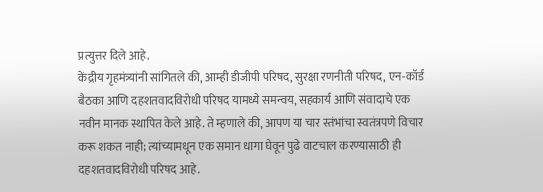प्रत्युत्तर दिले आहे.
केंद्रीय गृहमंत्र्यांनी सांगितले की, आम्ही डीजीपी परिषद, सुरक्षा रणनीती परिषद, एन-कॉर्ड बैठका आणि दहशतवादविरोधी परिषद यामध्ये समन्वय, सहकार्य आणि संवादाचे एक नवीन मानक स्थापित केले आहे. ते म्हणाले की, आपण या चार स्तंभांचा स्वतंत्रपणे विचार करू शकत नाही; त्यांच्यामधून एक समान धागा घेवून पुढे वाटचाल करण्यासाठी ही दहशतवादविरोधी परिषद आहे.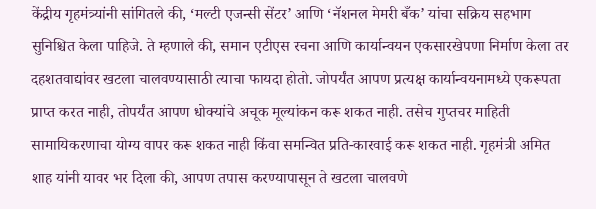केंद्रीय गृहमंत्र्यांनी सांगितले की, ‘मल्टी एजन्सी सेंटर’ आणि ‘नॅशनल मेमरी बँक’ यांचा सक्रिय सहभाग सुनिश्चित केला पाहिजे. ते म्हणाले की, समान एटीएस रचना आणि कार्यान्वयन एकसारखेपणा निर्माण केला तर दहशतवाद्यांवर खटला चालवण्यासाठी त्याचा फायदा होतो. जोपर्यंत आपण प्रत्यक्ष कार्यान्वयनामध्ये एकरूपता प्राप्त करत नाही, तोपर्यंत आपण धोक्यांचे अचूक मूल्यांकन करू शकत नाही. तसेच गुप्तचर माहिती सामायिकरणाचा योग्य वापर करू शकत नाही किंवा समन्वित प्रति-कारवाई करू शकत नाही. गृहमंत्री अमित शाह यांनी यावर भर दिला की, आपण तपास करण्यापासून ते खटला चालवणे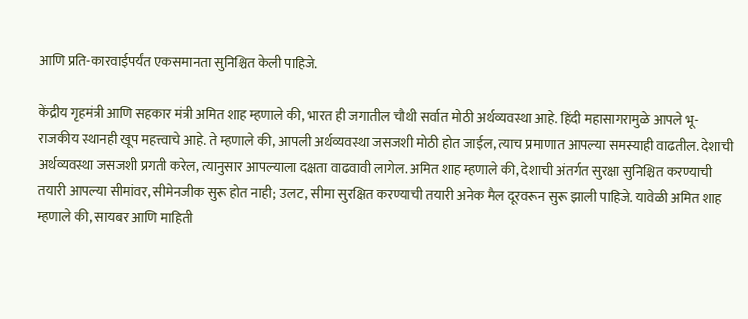आणि प्रति-कारवाईपर्यंत एकसमानता सुनिश्चित केली पाहिजे.

केंद्रीय गृहमंत्री आणि सहकार मंत्री अमित शाह म्हणाले की, भारत ही जगातील चौथी सर्वात मोठी अर्थव्यवस्था आहे. हिंदी महासागरामुळे आपले भू-राजकीय स्थानही खूप महत्त्वाचे आहे. ते म्हणाले की, आपली अर्थव्यवस्था जसजशी मोठी होत जाईल, त्याच प्रमाणात आपल्या समस्याही वाढतील. देशाची अर्थव्यवस्था जसजशी प्रगती करेल, त्यानुसार आपल्याला दक्षता वाढवावी लागेल. अमित शाह म्हणाले की, देशाची अंतर्गत सुरक्षा सुनिश्चित करण्याची तयारी आपल्या सीमांवर, सीमेनजीक सुरू होत नाही; उलट, सीमा सुरक्षित करण्याची तयारी अनेक मैल दूरवरून सुरू झाली पाहिजे. यावेळी अमित शाह म्हणाले की, सायबर आणि माहिती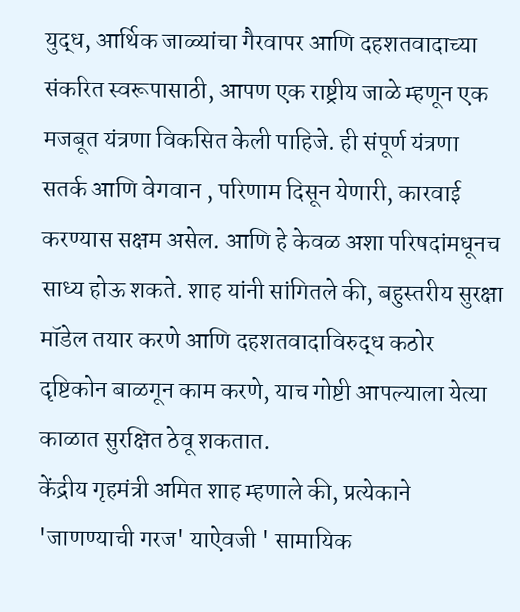युद्ध, आर्थिक जाळ्यांचा गैरवापर आणि दहशतवादाच्या संकरित स्वरूपासाठी, आपण एक राष्ट्रीय जाळे म्हणून एक मजबूत यंत्रणा विकसित केली पाहिजे. ही संपूर्ण यंत्रणा सतर्क आणि वेगवान , परिणाम दिसून येणारी, कारवाई करण्यास सक्षम असेल. आणि हे केवळ अशा परिषदांमधूनच साध्य होऊ शकते. शाह यांनी सांगितले की, बहुस्तरीय सुरक्षा मॉडेल तयार करणे आणि दहशतवादाविरुद्ध कठोर दृष्टिकोन बाळगून काम करणे, याच गोष्टी आपल्याला येत्या काळात सुरक्षित ठेवू शकतात.
केंद्रीय गृहमंत्री अमित शाह म्हणाले की, प्रत्येकाने 'जाणण्याची गरज' याऐवजी ' सामायिक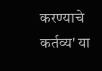करण्याचे कर्तव्य' या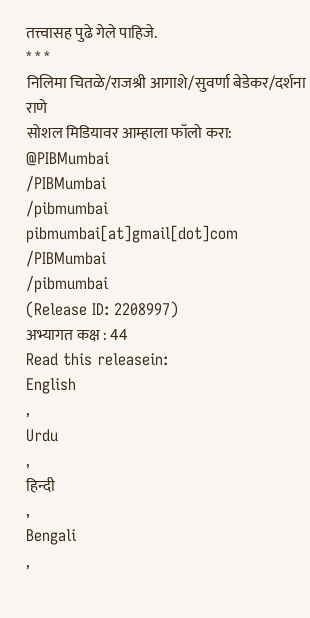तत्त्वासह पुढे गेले पाहिजे.
* * *
निलिमा चितळे/राजश्री आगाशे/सुवर्णा बेडेकर/दर्शना राणे
सोशल मिडियावर आम्हाला फॉलो करा:
@PIBMumbai
/PIBMumbai
/pibmumbai
pibmumbai[at]gmail[dot]com
/PIBMumbai
/pibmumbai
(Release ID: 2208997)
अभ्यागत कक्ष : 44
Read this releasein:
English
,
Urdu
,
हिन्दी
,
Bengali
,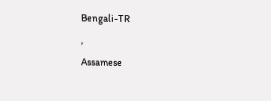Bengali-TR
,
Assamese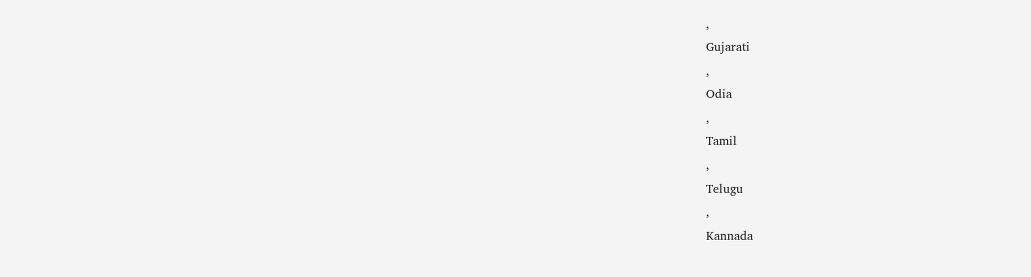,
Gujarati
,
Odia
,
Tamil
,
Telugu
,
Kannada